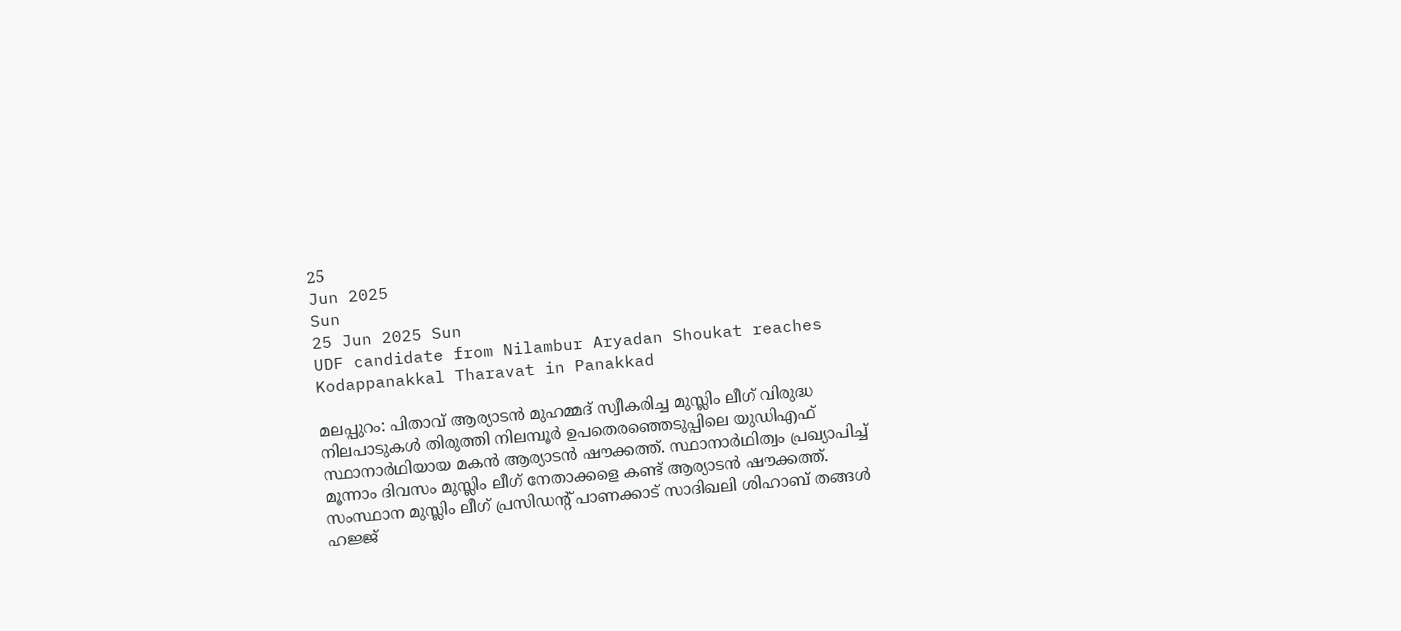25
Jun 2025
Sun
25 Jun 2025 Sun
UDF candidate from Nilambur Aryadan Shoukat reaches Kodappanakkal Tharavat in Panakkad

മലപ്പുറം: പിതാവ് ആര്യാടന്‍ മുഹമ്മദ് സ്വീകരിച്ച മുസ്ലിം ലീഗ് വിരുദ്ധ നിലപാടുകള്‍ തിരുത്തി നിലമ്പൂര്‍ ഉപതെരഞ്ഞെടുപ്പിലെ യുഡിഎഫ് സ്ഥാനാര്‍ഥിയായ മകന്‍ ആര്യാടന്‍ ഷൗക്കത്ത്. സ്ഥാനാര്‍ഥിത്വം പ്രഖ്യാപിച്ച് മൂന്നാം ദിവസം മുസ്ലിം ലീഗ് നേതാക്കളെ കണ്ട് ആര്യാടന്‍ ഷൗക്കത്ത്. സംസ്ഥാന മുസ്ലിം ലീഗ് പ്രസിഡന്റ് പാണക്കാട് സാദിഖലി ശിഹാബ് തങ്ങള്‍ ഹജ്ജ്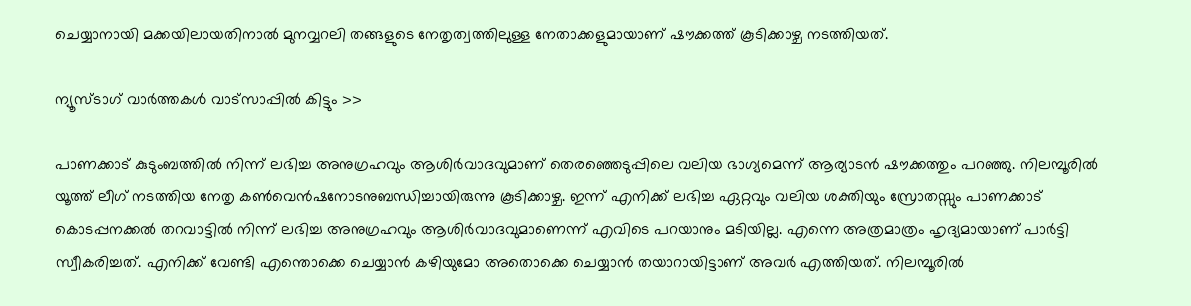ചെയ്യാനായി മക്കയിലായതിനാല്‍ മുനവ്വറലി തങ്ങളുടെ നേതൃത്വത്തിലുള്ള നേതാക്കളുമായാണ് ഷൗക്കത്ത് കൂടിക്കാഴ്ച നടത്തിയത്.

ന്യൂസ്ടാഗ് വാര്‍ത്തകള്‍ വാട്‌സാപ്പില്‍ കിട്ടും >>

പാണക്കാട് കുടുംബത്തില്‍ നിന്ന് ലഭിച്ച അനുഗ്രഹവും ആശിര്‍വാദവുമാണ് തെരഞ്ഞെടുപ്പിലെ വലിയ ഭാഗ്യമെന്ന് ആര്യാടന്‍ ഷൗക്കത്തും പറഞ്ഞു. നിലമ്പൂരില്‍ യൂത്ത് ലീഗ് നടത്തിയ നേതൃ കണ്‍വെന്‍ഷനോടനുബന്ധിച്ചായിരുന്നു കൂടിക്കാഴ്ച. ഇന്ന് എനിക്ക് ലഭിച്ച ഏറ്റവും വലിയ ശക്തിയും സ്രോതസ്സും പാണക്കാട് കൊടപ്പനക്കല്‍ തറവാട്ടില്‍ നിന്ന് ലഭിച്ച അനുഗ്രഹവും ആശിര്‍വാദവുമാണെന്ന് എവിടെ പറയാനും മടിയില്ല. എന്നെ അത്രമാത്രം ഹൃദ്യമായാണ് പാര്‍ട്ടി സ്വീകരിച്ചത്. എനിക്ക് വേണ്ടി എന്തൊക്കെ ചെയ്യാന്‍ കഴിയുമോ അതൊക്കെ ചെയ്യാന്‍ തയാറായിട്ടാണ് അവര്‍ എത്തിയത്. നിലമ്പൂരില്‍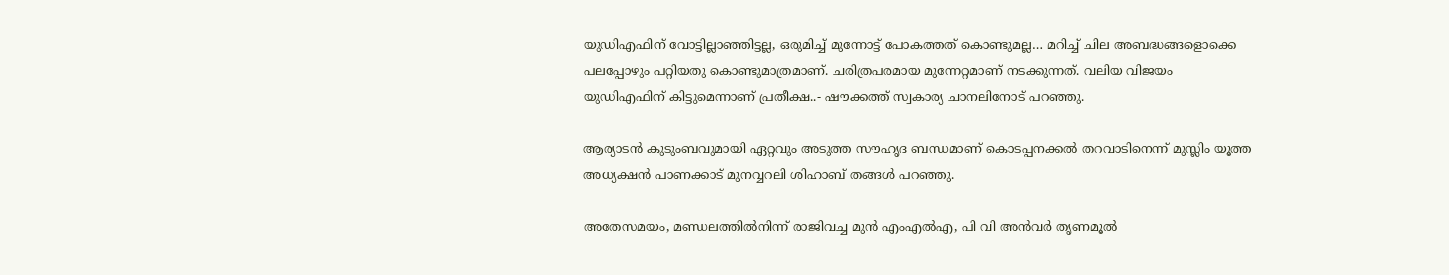യുഡിഎഫിന് വോട്ടില്ലാഞ്ഞിട്ടല്ല, ഒരുമിച്ച് മുന്നോട്ട് പോകത്തത് കൊണ്ടുമല്ല… മറിച്ച് ചില അബദ്ധങ്ങളൊക്കെ പലപ്പോഴും പറ്റിയതു കൊണ്ടുമാത്രമാണ്. ചരിത്രപരമായ മുന്നേറ്റമാണ് നടക്കുന്നത്. വലിയ വിജയം യുഡിഎഫിന് കിട്ടുമെന്നാണ് പ്രതീക്ഷ..- ഷൗക്കത്ത് സ്വകാര്യ ചാനലിനോട് പറഞ്ഞു.

ആര്യാടന്‍ കുടുംബവുമായി ഏറ്റവും അടുത്ത സൗഹൃദ ബന്ധമാണ് കൊടപ്പനക്കല്‍ തറവാടിനെന്ന് മുസ്ലിം യൂത്ത അധ്യക്ഷന്‍ പാണക്കാട് മുനവ്വറലി ശിഹാബ് തങ്ങള്‍ പറഞ്ഞു.

അതേസമയം, മണ്ഡലത്തില്‍നിന്ന് രാജിവച്ച മുന്‍ എംഎല്‍എ, പി വി അന്‍വര്‍ തൃണമൂല്‍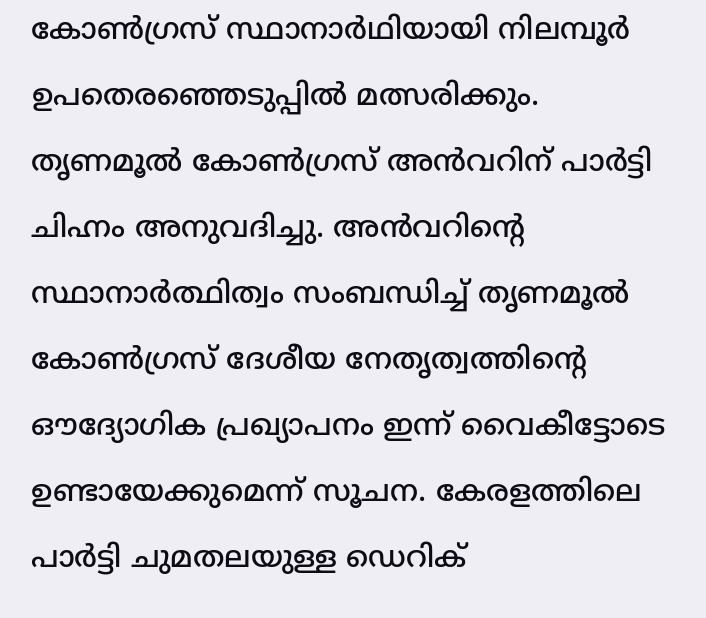കോണ്‍ഗ്രസ് സ്ഥാനാര്‍ഥിയായി നിലമ്പൂര്‍ ഉപതെരഞ്ഞെടുപ്പില്‍ മത്സരിക്കും. തൃണമൂല്‍ കോണ്‍ഗ്രസ് അന്‍വറിന് പാര്‍ട്ടി ചിഹ്നം അനുവദിച്ചു. അന്‍വറിന്റെ സ്ഥാനാര്‍ത്ഥിത്വം സംബന്ധിച്ച് തൃണമൂല്‍ കോണ്‍ഗ്രസ് ദേശീയ നേതൃത്വത്തിന്റെ ഔദ്യോഗിക പ്രഖ്യാപനം ഇന്ന് വൈകീട്ടോടെ ഉണ്ടായേക്കുമെന്ന് സൂചന. കേരളത്തിലെ പാര്‍ട്ടി ചുമതലയുള്ള ഡെറിക്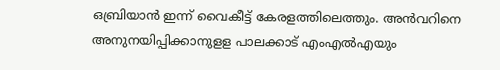ഒബ്രിയാന്‍ ഇന്ന് വൈകീട്ട് കേരളത്തിലെത്തും. അന്‍വറിനെ അനുനയിപ്പിക്കാനുളള പാലക്കാട് എംഎല്‍എയും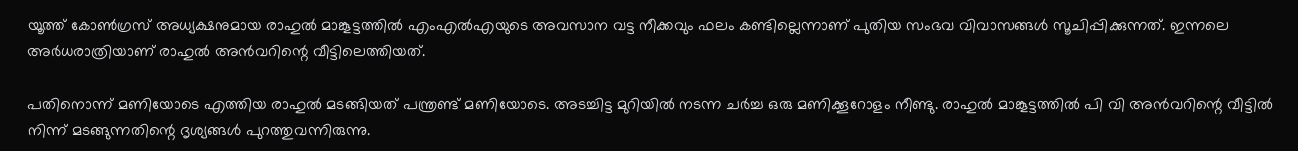യൂത്ത് കോണ്‍ഗ്രസ് അധ്യക്ഷനുമായ രാഹുല്‍ മാങ്കൂട്ടത്തില്‍ എംഎല്‍എയുടെ അവസാന വട്ട നീക്കവും ഫലം കണ്ടില്ലെന്നാണ് പുതിയ സംഭവ വിവാസങ്ങള്‍ സൂചിപ്പിക്കുന്നത്. ഇന്നലെ അര്‍ധരാത്രിയാണ് രാഹുല്‍ അന്‍വറിന്റെ വീട്ടിലെത്തിയത്.

പതിനൊന്ന് മണിയോടെ എത്തിയ രാഹുല്‍ മടങ്ങിയത് പന്ത്രണ്ട് മണിയോടെ. അടച്ചിട്ട മുറിയില്‍ നടന്ന ചര്‍ച്ച ഒരു മണിക്കൂറോളം നീണ്ടു. രാഹുല്‍ മാങ്കൂട്ടത്തില്‍ പി വി അന്‍വറിന്റെ വീട്ടില്‍ നിന്ന് മടങ്ങുന്നതിന്റെ ദൃശ്യങ്ങള്‍ പുറത്തുവന്നിരുന്നു.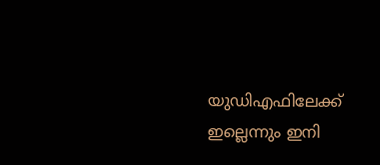യുഡിഎഫിലേക്ക് ഇല്ലെന്നും ഇനി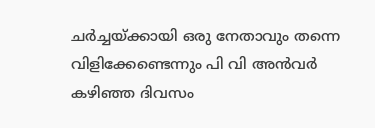ചര്‍ച്ചയ്ക്കായി ഒരു നേതാവും തന്നെ വിളിക്കേണ്ടെന്നും പി വി അന്‍വര്‍ കഴിഞ്ഞ ദിവസം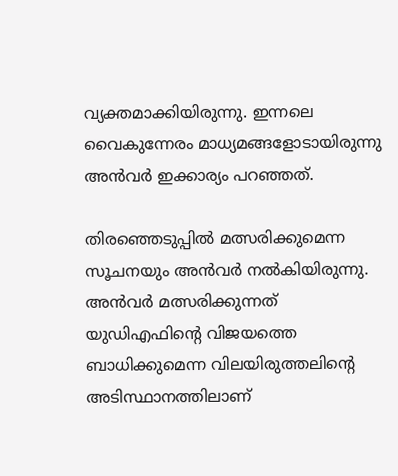വ്യക്തമാക്കിയിരുന്നു. ഇന്നലെ വൈകുന്നേരം മാധ്യമങ്ങളോടായിരുന്നു അന്‍വര്‍ ഇക്കാര്യം പറഞ്ഞത്.

തിരഞ്ഞെടുപ്പില്‍ മത്സരിക്കുമെന്ന സൂചനയും അന്‍വര്‍ നല്‍കിയിരുന്നു. അന്‍വര്‍ മത്സരിക്കുന്നത് യുഡിഎഫിന്റെ വിജയത്തെ ബാധിക്കുമെന്ന വിലയിരുത്തലിന്റെ അടിസ്ഥാനത്തിലാണ്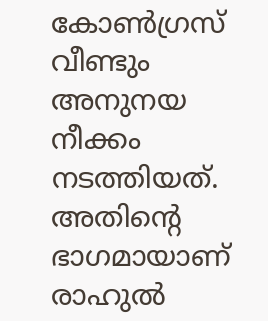കോണ്‍ഗ്രസ് വീണ്ടും അനുനയ നീക്കം നടത്തിയത്. അതിന്റെ ഭാഗമായാണ് രാഹുല്‍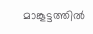മാങ്കൂട്ടത്തില്‍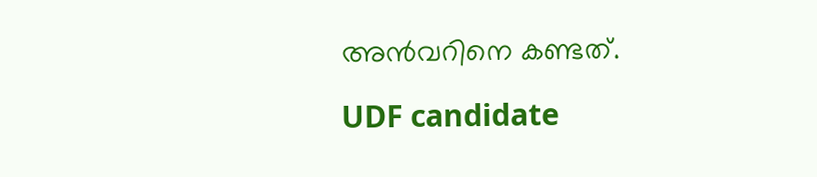അന്‍വറിനെ കണ്ടത്.

UDF candidate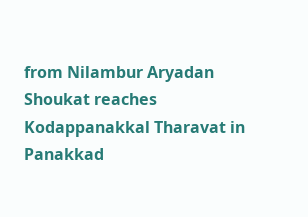from Nilambur Aryadan Shoukat reaches Kodappanakkal Tharavat in Panakkad